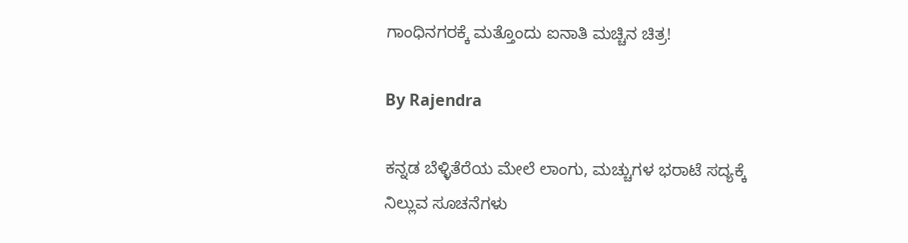ಗಾಂಧಿನಗರಕ್ಕೆ ಮತ್ತೊಂದು ಐನಾತಿ ಮಚ್ಚಿನ ಚಿತ್ರ!

By Rajendra

ಕನ್ನಡ ಬೆಳ್ಳಿತೆರೆಯ ಮೇಲೆ ಲಾಂಗು, ಮಚ್ಚುಗಳ ಭರಾಟೆ ಸದ್ಯಕ್ಕೆ ನಿಲ್ಲುವ ಸೂಚನೆಗಳು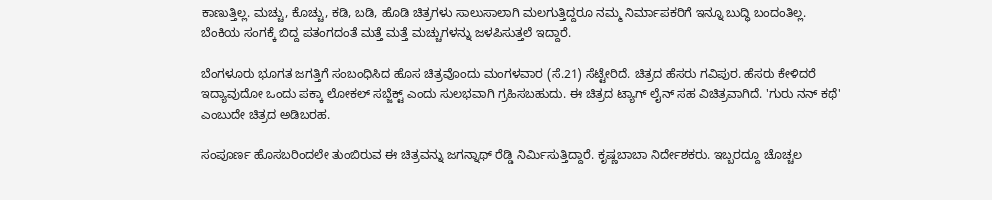ಕಾಣುತ್ತಿಲ್ಲ. ಮಚ್ಚು, ಕೊಚ್ಚು, ಕಡಿ, ಬಡಿ, ಹೊಡಿ ಚಿತ್ರಗಳು ಸಾಲುಸಾಲಾಗಿ ಮಲಗುತ್ತಿದ್ದರೂ ನಮ್ಮ ನಿರ್ಮಾಪಕರಿಗೆ ಇನ್ನೂ ಬುದ್ಧಿ ಬಂದಂತಿಲ್ಲ. ಬೆಂಕಿಯ ಸಂಗಕ್ಕೆ ಬಿದ್ದ ಪತಂಗದಂತೆ ಮತ್ತೆ ಮತ್ತೆ ಮಚ್ಚುಗಳನ್ನು ಜಳಪಿಸುತ್ತಲೆ ಇದ್ದಾರೆ.

ಬೆಂಗಳೂರು ಭೂಗತ ಜಗತ್ತಿಗೆ ಸಂಬಂಧಿಸಿದ ಹೊಸ ಚಿತ್ರವೊಂದು ಮಂಗಳವಾರ (ಸೆ.21) ಸೆಟ್ಟೇರಿದೆ. ಚಿತ್ರದ ಹೆಸರು ಗವಿಪುರ. ಹೆಸರು ಕೇಳಿದರೆ ಇದ್ಯಾವುದೋ ಒಂದು ಪಕ್ಕಾ ಲೋಕಲ್ ಸಬ್ಜೆಕ್ಟ್ ಎಂದು ಸುಲಭವಾಗಿ ಗ್ರಹಿಸಬಹುದು. ಈ ಚಿತ್ರದ ಟ್ಯಾಗ್ ಲೈನ್ ಸಹ ವಿಚಿತ್ರವಾಗಿದೆ. 'ಗುರು ನನ್ ಕಥೆ' ಎಂಬುದೇ ಚಿತ್ರದ ಅಡಿಬರಹ.

ಸಂಪೂರ್ಣ ಹೊಸಬರಿಂದಲೇ ತುಂಬಿರುವ ಈ ಚಿತ್ರವನ್ನು ಜಗನ್ನಾಥ್ ರೆಡ್ಡಿ ನಿರ್ಮಿಸುತ್ತಿದ್ದಾರೆ. ಕೃಷ್ಣಬಾಬಾ ನಿರ್ದೇಶಕರು. ಇಬ್ಬರದ್ದೂ ಚೊಚ್ಚಲ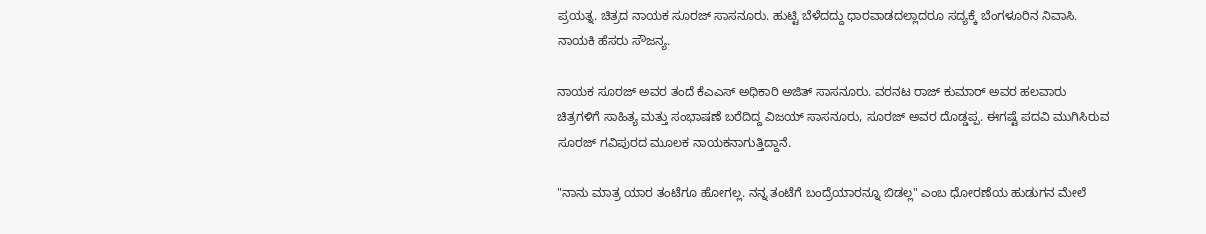ಪ್ರಯತ್ನ. ಚಿತ್ರದ ನಾಯಕ ಸೂರಜ್ ಸಾಸನೂರು. ಹುಟ್ಟಿ ಬೆಳೆದದ್ದು ಧಾರವಾಡದಲ್ಲಾದರೂ ಸದ್ಯಕ್ಕೆ ಬೆಂಗಳೂರಿನ ನಿವಾಸಿ. ನಾಯಕಿ ಹೆಸರು ಸೌಜನ್ಯ.

ನಾಯಕ ಸೂರಜ್ ಅವರ ತಂದೆ ಕೆಎಎಸ್ ಅಧಿಕಾರಿ ಅಜಿತ್ ಸಾಸನೂರು. ವರನಟ ರಾಜ್ ಕುಮಾರ್ ಅವರ ಹಲವಾರು ಚಿತ್ರಗಳಿಗೆ ಸಾಹಿತ್ಯ ಮತ್ತು ಸಂಭಾಷಣೆ ಬರೆದಿದ್ದ ವಿಜಯ್ ಸಾಸನೂರು, ಸೂರಜ್ ಅವರ ದೊಡ್ಡಪ್ಪ. ಈಗಷ್ಟೆ ಪದವಿ ಮುಗಿಸಿರುವ ಸೂರಜ್ ಗವಿಪುರದ ಮೂಲಕ ನಾಯಕನಾಗುತ್ತಿದ್ದಾನೆ.

"ನಾನು ಮಾತ್ರ ಯಾರ ತಂಟೆಗೂ ಹೋಗಲ್ಲ. ನನ್ನ ತಂಟೆಗೆ ಬಂದ್ರೆಯಾರನ್ನೂ ಬಿಡಲ್ಲ" ಎಂಬ ಧೋರಣೆಯ ಹುಡುಗನ ಮೇಲೆ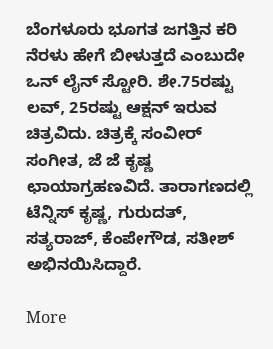ಬೆಂಗಳೂರು ಭೂಗತ ಜಗತ್ತಿನ ಕರಿ ನೆರಳು ಹೇಗೆ ಬೀಳುತ್ತದೆ ಎಂಬುದೇ ಒನ್ ಲೈನ್ ಸ್ಟೋರಿ. ಶೇ.75ರಷ್ಟು ಲವ್, 25ರಷ್ಟು ಆಕ್ಷನ್ ಇರುವ ಚಿತ್ರವಿದು. ಚಿತ್ರಕ್ಕೆ ಸಂವೀರ್ ಸಂಗೀತ, ಜೆ ಜೆ ಕೃಷ್ಣ ಛಾಯಾಗ್ರಹಣವಿದೆ. ತಾರಾಗಣದಲ್ಲಿ ಟೆನ್ನಿಸ್ ಕೃಷ್ಣ, ಗುರುದತ್, ಸತ್ಯರಾಜ್, ಕೆಂಪೇಗೌಡ, ಸತೀಶ್ ಅಭಿನಯಿಸಿದ್ದಾರೆ.

More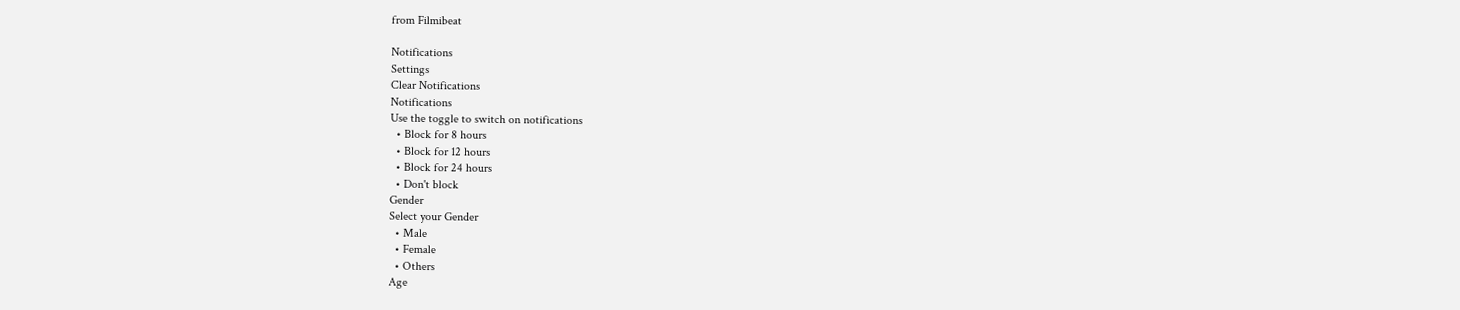from Filmibeat

Notifications
Settings
Clear Notifications
Notifications
Use the toggle to switch on notifications
  • Block for 8 hours
  • Block for 12 hours
  • Block for 24 hours
  • Don't block
Gender
Select your Gender
  • Male
  • Female
  • Others
Age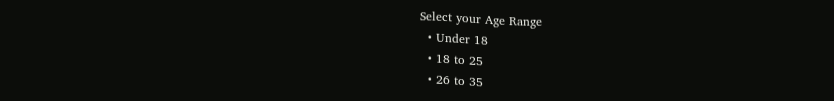Select your Age Range
  • Under 18
  • 18 to 25
  • 26 to 35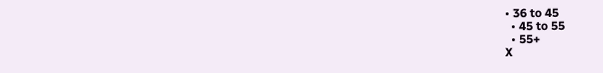• 36 to 45
  • 45 to 55
  • 55+
X